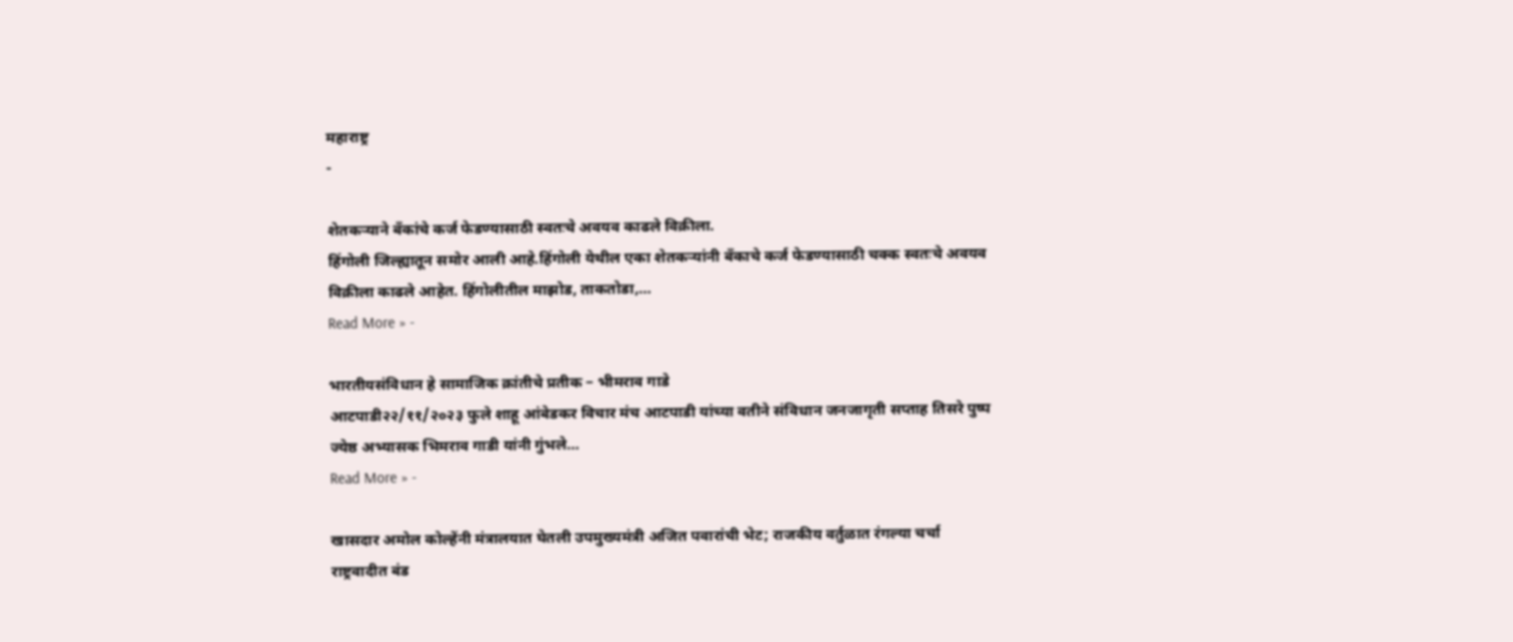महाराष्ट्र
-

शेतकऱ्याने बँकांचे कर्ज फेडण्यासाठी स्वतःचे अवयव काढले विक्रीला.
हिंगोली जिल्ह्यातून समोर आली आहे.हिंगोली येथील एका शेतकऱ्यांनी बँकाचे कर्ज फेडण्यासाठी चक्क स्वतःचे अवयव विक्रीला काढले आहेत. हिंगोलीतील माझोड, ताकतोडा,…
Read More » -

भारतीयसंविधान हे सामाजिक क्रांतीचे प्रतीक – भीमराव गाडे
आटपाडी२२/११/२०२३ फुले शाहू आंबेडकर विचार मंच आटपाडी यांच्या वतीने संविधान जनजागृती सप्ताह तिसरे पुष्प ज्येष्ठ अभ्यासक भिमराव गाडी यांनी गुंभले…
Read More » -

खासदार अमोल कोल्हेंनी मंत्रालयात घेतली उपमुख्यमंत्री अजित पवारांची भेट; राजकीय वर्तुळात रंगल्या चर्चा
राष्ट्रवादीत बंड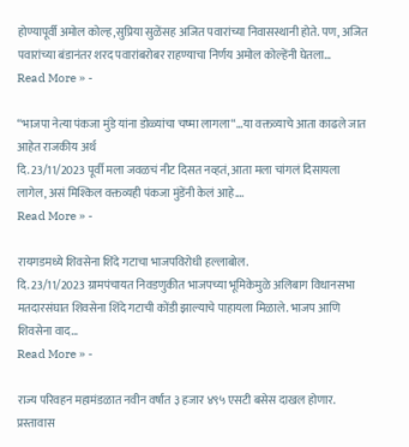होण्यापूर्वी अमोल कोल्ह,सुप्रिया सुळेंसह अजित पवारांच्या निवासस्थानी होते. पण, अजित पवारांच्या बंडानंतर शरद पवारांबरोबर राहण्याचा निर्णय अमोल कोल्हेंनी घेतला…
Read More » -

“भाजपा नेत्या पंकजा मुंडे यांना डोळ्यांचा चष्मा लागला“…या वक्तव्याचे आता काढले जात आहेत राजकीय अर्थ
दि. 23/11/2023 पूर्वी मला जवळचं नीट दिसत नव्हतं, आता मला चांगलं दिसायला लागेल, असं मिश्किल वक्तव्यही पंकजा मुंडेंनी केलं आहे.…
Read More » -

रायगडमध्ये शिवसेना शिंदे गटाचा भाजपविरोधी हल्लाबोल.
दि. 23/11/2023 ग्रामपंचायत निवडणुकीत भाजपच्या भूमिकेमुळे अलिबाग विधानसभा मतदारसंघात शिवसेना शिंदे गटाची कोंडी झाल्याचे पाहायला मिळाले. भाजप आणि शिवसेना वाद…
Read More » -

राज्य परिवहन महामंडळात नवीन वर्षांत ३ हजार ४९५ एसटी बसेस दाखल होणार. प्रस्तावास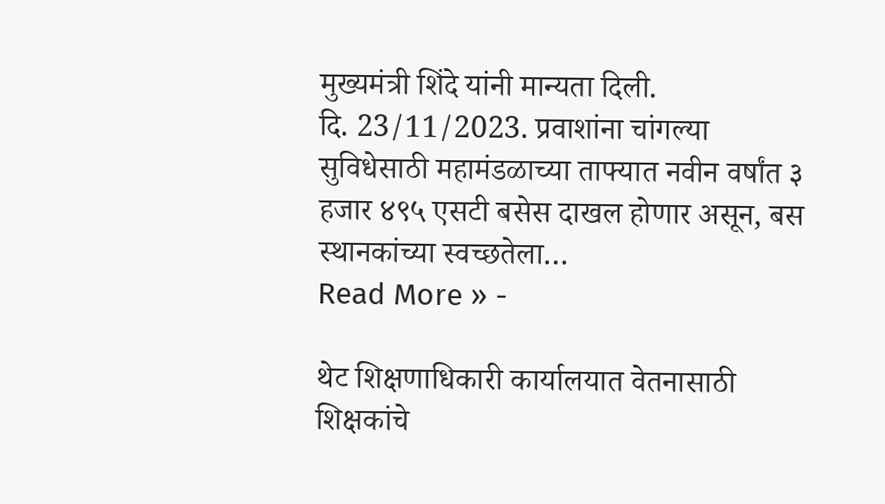मुख्यमंत्री शिंदे यांनी मान्यता दिली.
दि. 23/11/2023. प्रवाशांना चांगल्या सुविधेसाठी महामंडळाच्या ताफ्यात नवीन वर्षांत ३ हजार ४९५ एसटी बसेस दाखल होणार असून, बस स्थानकांच्या स्वच्छतेला…
Read More » -

थेट शिक्षणाधिकारी कार्यालयात वेतनासाठी शिक्षकांचे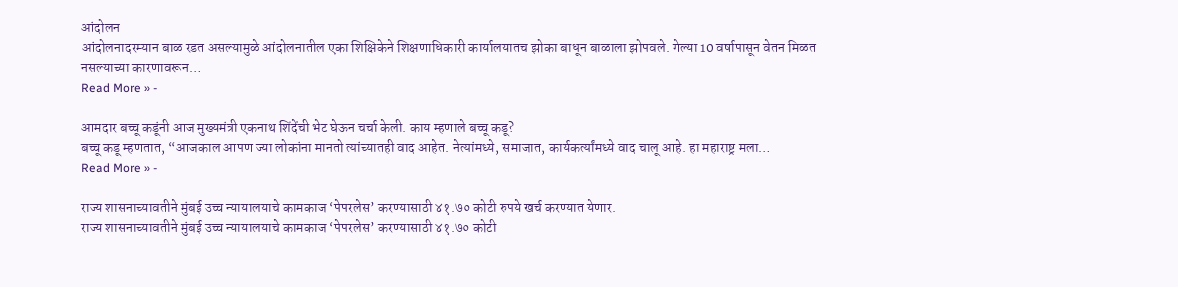आंदोलन
आंदोलनादरम्यान बाळ रडत असल्यामुळे आंदोलनातील एका शिक्षिकेने शिक्षणाधिकारी कार्यालयातच झोका बाधून बाळाला झोपवले. गेल्या 10 वर्षापासून वेतन मिळत नसल्याच्या कारणावरून…
Read More » -

आमदार बच्चू कडूंनी आज मुख्यमंत्री एकनाथ शिंदेंची भेट घेऊन चर्चा केली. काय म्हणाले बच्चू कडू?
बच्चू कडू म्हणतात, “आजकाल आपण ज्या लोकांना मानतो त्यांच्यातही वाद आहेत. नेत्यांमध्ये, समाजात, कार्यकर्त्यांमध्ये वाद चालू आहे. हा महाराष्ट्र मला…
Read More » -

राज्य शासनाच्यावतीने मुंबई उच्च न्यायालयाचे कामकाज ‘पेपरलेस’ करण्यासाठी ४१.७० कोटी रुपये खर्च करण्यात येणार.
राज्य शासनाच्यावतीने मुंबई उच्च न्यायालयाचे कामकाज ‘पेपरलेस’ करण्यासाठी ४१.७० कोटी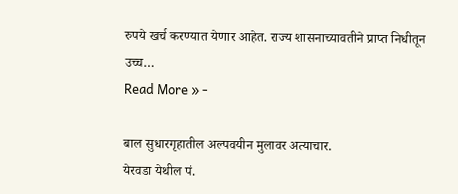रुपये खर्च करण्यात येणार आहेत. राज्य शासनाच्यावतीने प्राप्त निधीतून उच्च…
Read More » -

बाल सुधारगृहातील अल्पवयीन मुलावर अत्याचार.
येरवडा येथील पं.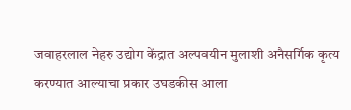जवाहरलाल नेहरु उद्योग केंद्रात अल्पवयीन मुलाशी अनैसर्गिक कृत्य करण्यात आल्याचा प्रकार उघडकीस आला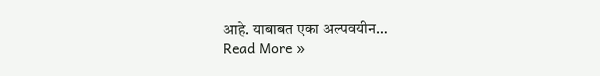आहे. याबाबत एका अल्पवयीन…
Read More »